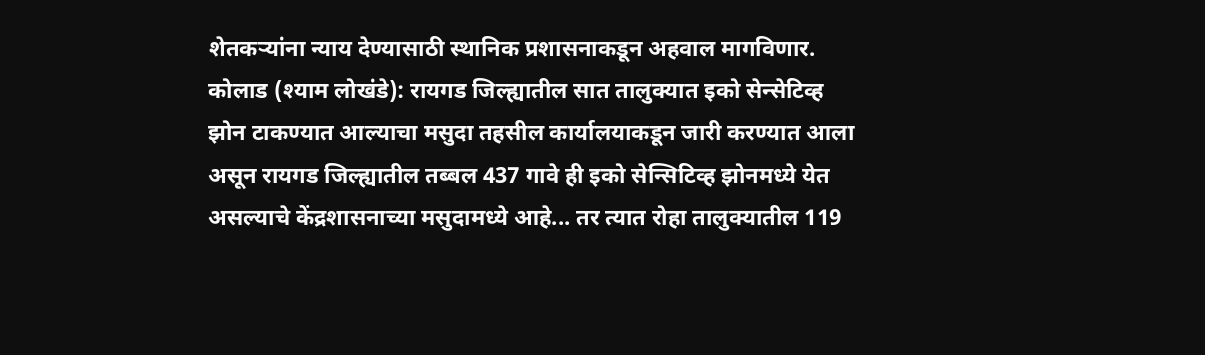शेतकऱ्यांना न्याय देण्यासाठी स्थानिक प्रशासनाकडून अहवाल मागविणार.
कोलाड (श्याम लोखंडे): रायगड जिल्ह्यातील सात तालुक्यात इको सेन्सेटिव्ह झोन टाकण्यात आल्याचा मसुदा तहसील कार्यालयाकडून जारी करण्यात आला असून रायगड जिल्ह्यातील तब्बल 437 गावे ही इको सेन्सिटिव्ह झोनमध्ये येत असल्याचे केंद्रशासनाच्या मसुदामध्ये आहे... तर त्यात रोहा तालुक्यातील 119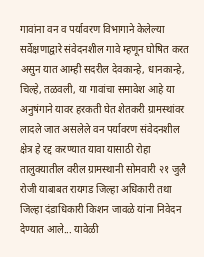गावांना वन व पर्यावरण विभागाने केलेल्या सर्वेक्षणाद्वारे संवेदनशील गावे म्हणून घोषित करत असुन यात आम्ही सदरील देवकान्हे, धानकान्हे, चिल्हे, तळवली, या गावांचा समावेश आहे या अनुषंगाने यावर हरकती घेत शेतकरी ग्रामस्थांवर लादले जात असलेले वन पर्यावरण संवेदनशील क्षेत्र हे रद्द करण्यात यावा यासाठी रोहा तालुक्यातील वरील ग्रामस्थानी सोमवारी २१ जुलै रोजी याबाबत रायगड जिल्हा अधिकारी तथा जिल्हा दंडाधिकारी किशन जावळे यांना निवेदन देण्यात आले... यावेळी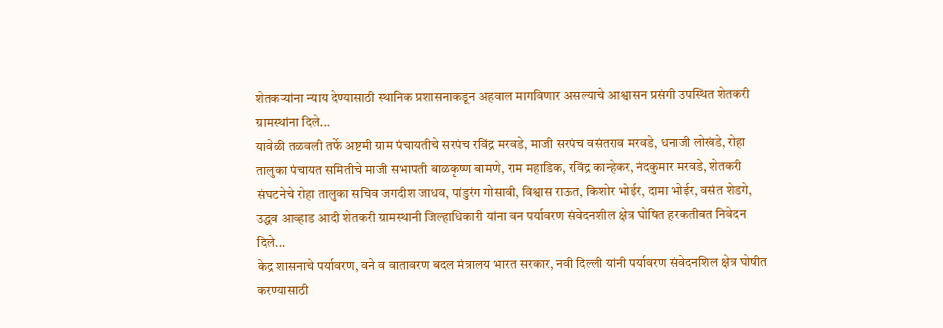शेतकऱ्यांना न्याय देण्यासाठी स्थानिक प्रशासनाकडून अहवाल मागविणार असल्याचे आश्वासन प्रसंगी उपस्थित शेतकरी ग्रामस्थांना दिले...
यावेळी तळवली तर्फे अष्टमी ग्राम पंचायतीचे सरपंच रविंद्र मरवडे, माजी सरपंच वसंतराव मरवडे, धनाजी लोखंडे, रोहा तालुका पंचायत समितीचे माजी सभापती बाळकृष्ण बामणे, राम महाडिक, रविंद्र कान्हेकर, नंदकुमार मरवडे, शेतकरी संघटनेचे रोहा तालुका सचिव जगदीश जाधव, पांडुरंग गोसावी, विश्वास राऊत, किशोर भोईर, दामा भोईर, वसंत शेडगे, उद्धव आव्हाड आदी शेतकरी ग्रामस्थानी जिल्हाधिकारी यांना वन पर्यावरण संवेदनशील क्षेत्र घोषित हरकतीबत निवेदन दिले...
केद्र शासनाचे पर्यावरण, वने व वातावरण बदल मंत्रालय भारत सरकार, नवी दिल्ली यांनी पर्यावरण संवेदनशिल क्षेत्र घोषीत करण्यासाठी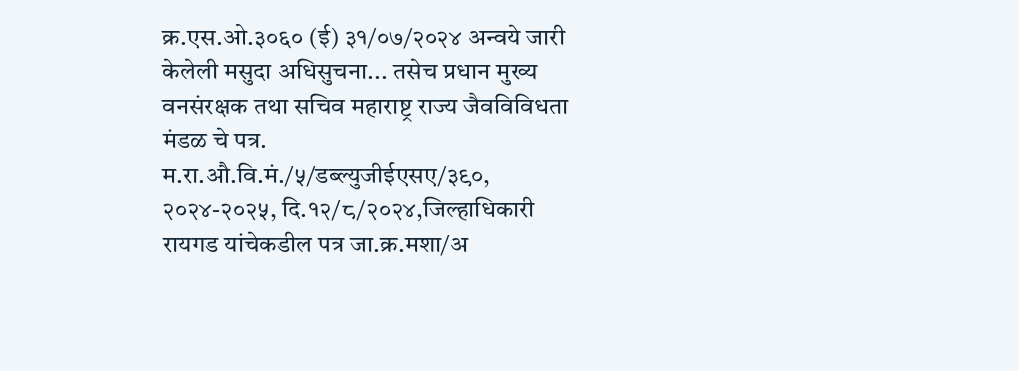क्र.एस.ओ.३०६० (ई) ३१/०७/२०२४ अन्वये जारी केलेली मसुदा अधिसुचना... तसेच प्रधान मुख्य वनसंरक्षक तथा सचिव महाराष्ट्र राज्य जैवविविधता मंडळ चे पत्र. म.रा.औ.वि.मं./५/डब्ल्युजीईएसए/३९०, २०२४-२०२५, दि.१२/८/२०२४,जिल्हाधिकारी रायगड यांचेकडील पत्र जा.क्र.मशा/अ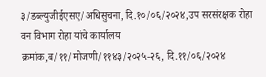३/डब्ल्युजीईएसए/अधिसुचना, दि.१०/०६/२०२४,उप सरसंरक्षक रोहा वन विभाग रोहा यांचे कार्यालय क्रमांक,ब/११/मोजणी/११४३/२०२५-२६, दि.११/०६/२०२४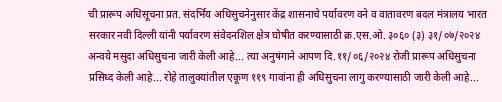ची प्रारूप अधिसूचना प्रत. संदर्भिय अधिसुचनेनुसार केंद्र शासनाचे पर्यावरण वने व वातावरण बदल मंत्रालय भारत सरकार नवी दिल्ली यांनी पर्यावरण संवेदनशिल क्षेत्र घोषीत करण्यासाठी क्र.एस.ओ. ३०६० (३) ३१/०७/२०२४ अन्वये मसुदा अधिसुचना जारी केली आहे... त्या अनुषंगाने आपण दि.११/०६/२०२४ रोजी प्रारूप अधिसुचना प्रसिध्द केली आहे... रोहे तालुक्यांतील एकूण ११९ गावांना ही अधिसुचना लागु करण्यासाठी जारी केली आहे...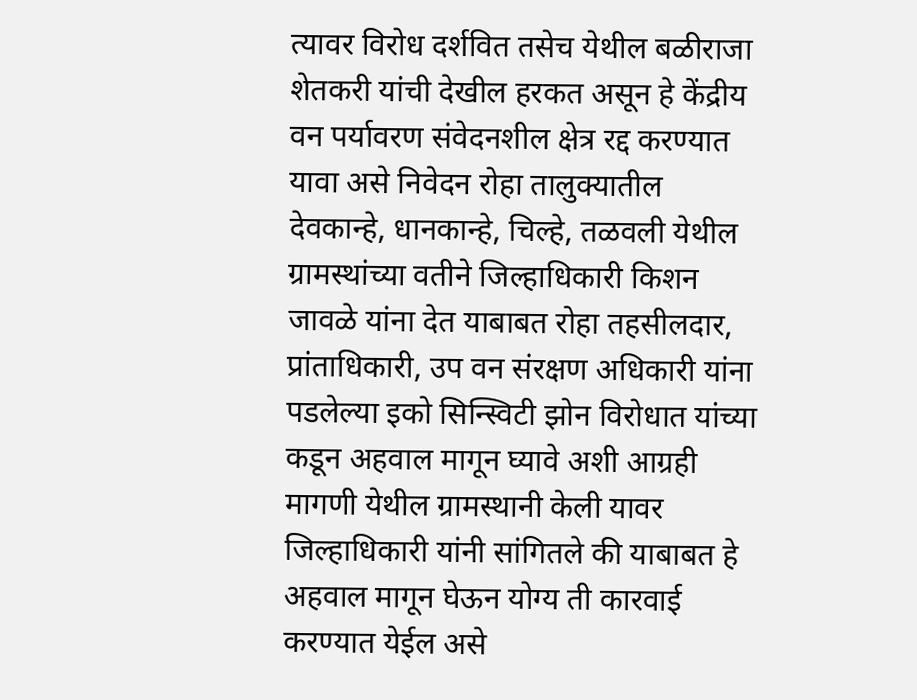त्यावर विरोध दर्शवित तसेच येथील बळीराजा शेतकरी यांची देखील हरकत असून हे केंद्रीय वन पर्यावरण संवेदनशील क्षेत्र रद्द करण्यात यावा असे निवेदन रोहा तालुक्यातील देवकान्हे, धानकान्हे, चिल्हे, तळवली येथील ग्रामस्थांच्या वतीने जिल्हाधिकारी किशन जावळे यांना देत याबाबत रोहा तहसीलदार, प्रांताधिकारी, उप वन संरक्षण अधिकारी यांना पडलेल्या इको सिन्स्विटी झोन विरोधात यांच्या कडून अहवाल मागून घ्यावे अशी आग्रही मागणी येथील ग्रामस्थानी केली यावर जिल्हाधिकारी यांनी सांगितले की याबाबत हे अहवाल मागून घेऊन योग्य ती कारवाई करण्यात येईल असे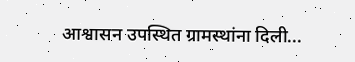आश्वासन उपस्थित ग्रामस्थांना दिली...